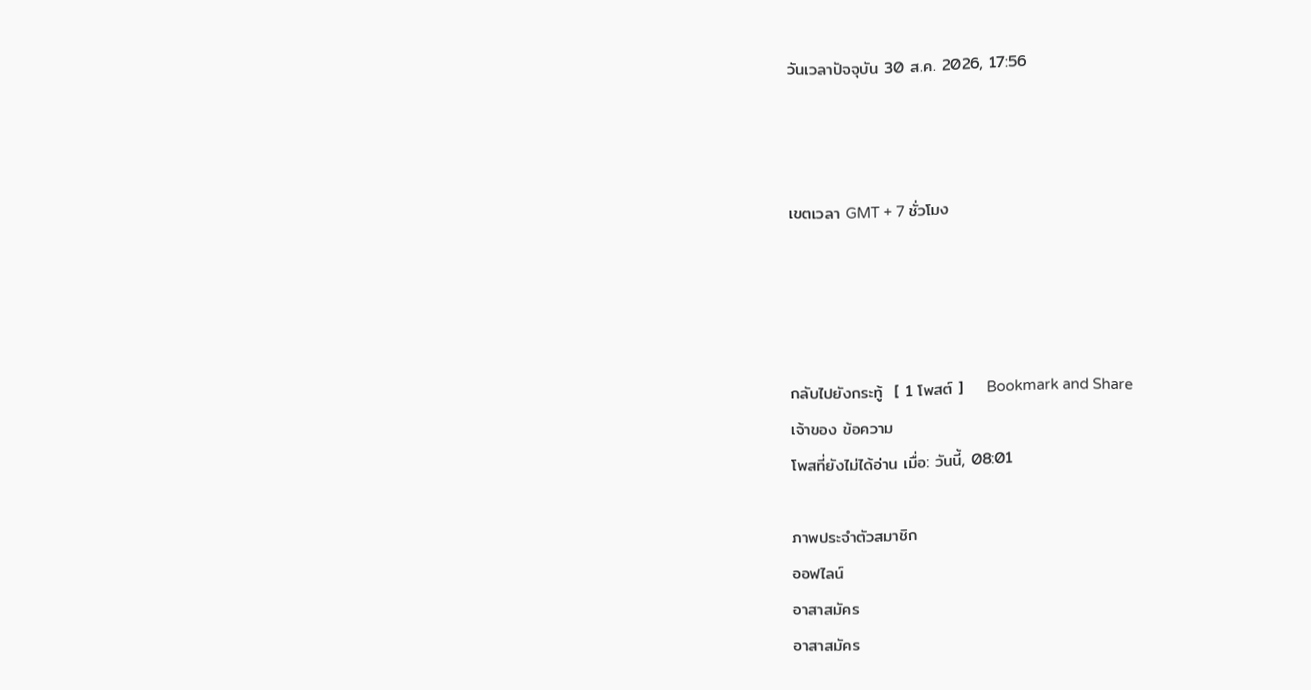วันเวลาปัจจุบัน 30 ส.ค. 2026, 17:56



เขตเวลา GMT + 7 ชั่วโมง




กลับไปยังกระทู้  [ 1 โพสต์ ]    Bookmark and Share
เจ้าของ ข้อความ
โพสที่ยังไม่ได้อ่าน เมื่อ: วันนี้, 08:01

ภาพประจำตัวสมาชิก
ออฟไลน์
อาสาสมัคร
อาสาสมัคร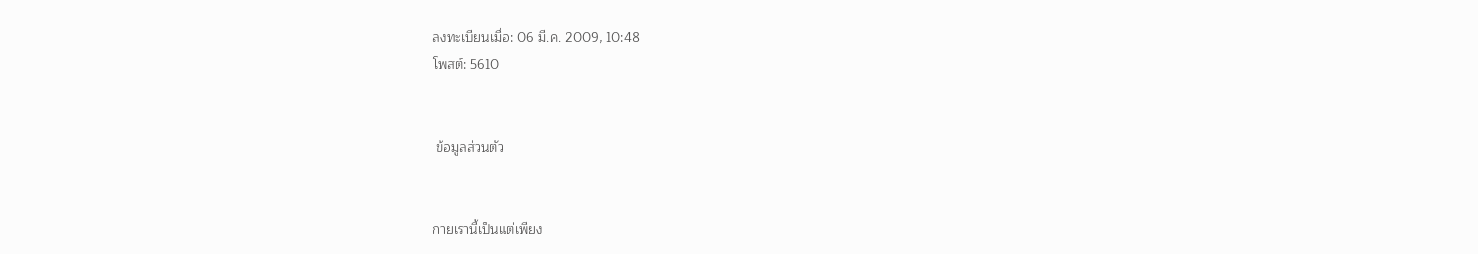ลงทะเบียนเมื่อ: 06 มี.ค. 2009, 10:48
โพสต์: 5610


 ข้อมูลส่วนตัว


กายเรานี้เป็นแต่เพียง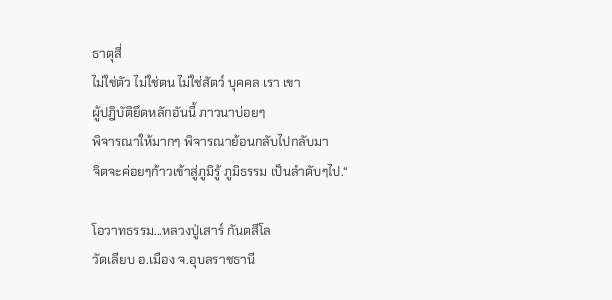ธาตุสี่
ไม่ใช่ตัว ไม่ใช่ตน ไม่ใช่สัตว์ บุคคล เรา เขา
ผู้ปฎิบัติยึดหลักอันนี้ ภาวนาบ่อยๆ
พิจารณาให้มากๆ พิจารณาย้อนกลับไปกลับมา
จิตจะค่อยๆก้าวเข้าสู่ภูมิรู้ ภูมิธรรม เป็นลำดับๆไป.“

โอวาทธรรม...หลวงปู่เสาร์ กันตสีโล
วัดเลียบ อ.เมือง จ.อุบลราชธานี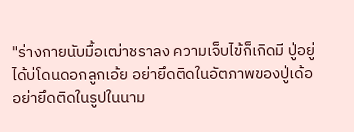"ร่างกายนับมื้อเฒ่าชราลง ความเจ็บไข้ก็เกิดมี ปู่อยู่ได้บ่โดนดอกลูกเอ้ย อย่ายึดติดในอัตภาพของปู่เด้อ อย่ายึดติดในรูปในนาม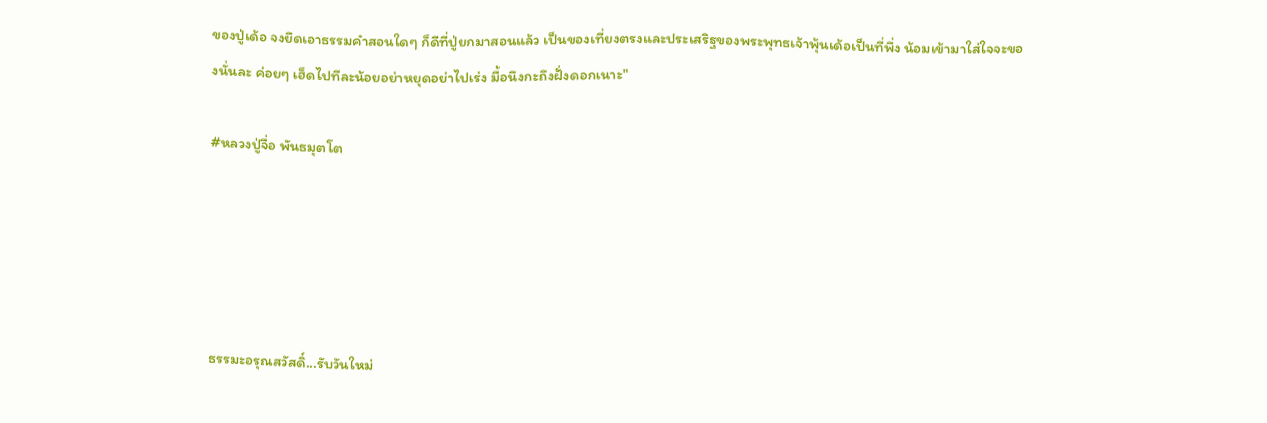ของปู่เด้อ จงยึดเอาธรรมคำสอนใดๆ ก็ดีที่ปู่ยกมาสอนแล้ว เป็นของเที่ยงตรงและประเสริฐของพระพุทธเจ้าพุ้นเด้อเป็นที่พึ่ง น้อมเข้ามาใส่ใจจะของนั่นละ ค่อยๆ เฮ็ดไปทีละน้อยอย่าหยุดอย่าไปเร่ง มื้อนึงกะถึงฝั่งดอกเนาะ"

#หลวงปู่จื่อ พันธมุตโต





ธรรมะอรุณสวัสดิ์...รับวันใหม่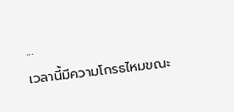...
เวลานี้มีความโกรธไหมขณะ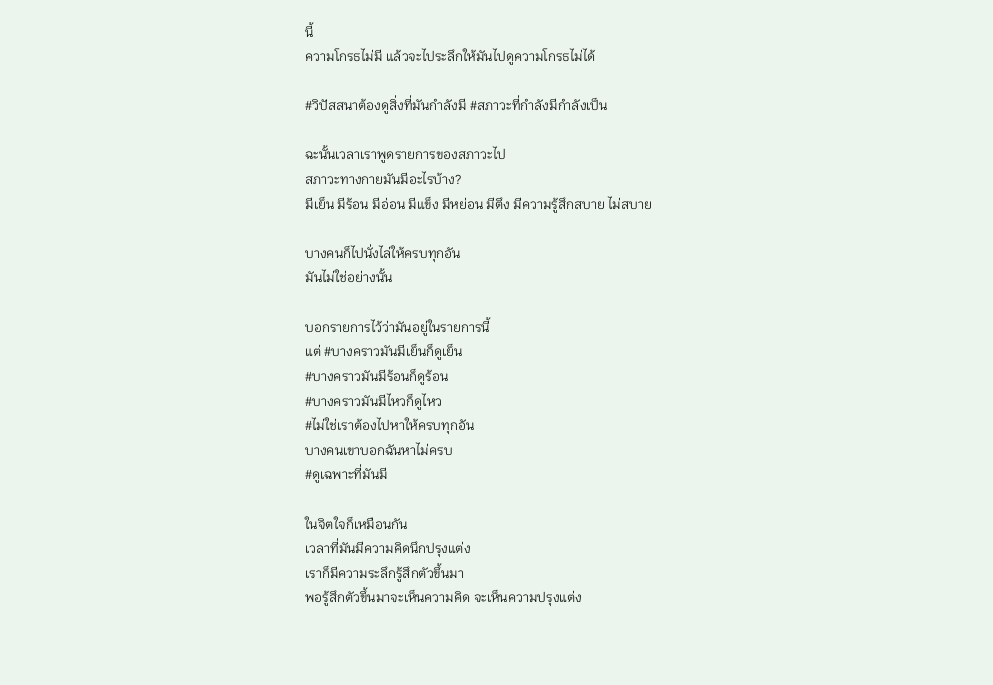นี้
ความโกรธไม่มี แล้วจะไประลึกให้มันไปดูความโกรธไม่ได้

#วิปัสสนาต้องดูสิ่งที่มันกำลังมี #สภาวะที่กำลังมีกำลังเป็น

ฉะนั้นเวลาเราพูดรายการของสภาวะไป
สภาวะทางกายมันมีอะไรบ้าง?
มีเย็น มีร้อน มีอ่อน มีแข็ง มีหย่อน มีตึง มีความรู้สึกสบาย ไม่สบาย

บางคนก็ไปนั่งไล่ให้ครบทุกอัน
มันไม่ใช่อย่างนั้น

บอกรายการไว้ว่ามันอยู่ในรายการนี้
แต่ #บางคราวมันมีเย็นก็ดูเย็น
#บางคราวมันมีร้อนก็ดูร้อน
#บางคราวมันมีไหวก็ดูไหว
#ไม่ใช่เราต้องไปหาให้ครบทุกอัน
บางคนเขาบอกฉันหาไม่ครบ
#ดูเฉพาะที่มันมี

ในจิตใจก็เหมือนกัน
เวลาที่มันมีความคิดนึกปรุงแต่ง
เราก็มีความระลึกรู้สึกตัวขึ้นมา
พอรู้สึกตัวขึ้นมาจะเห็นความคิด จะเห็นความปรุงแต่ง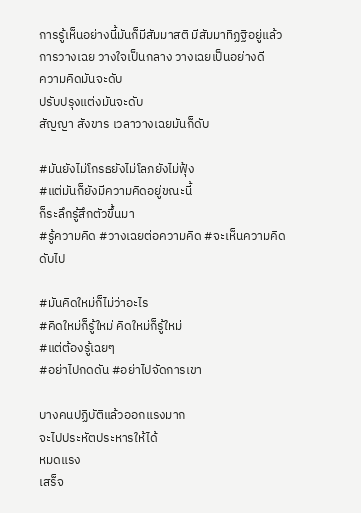การรู้เห็นอย่างนี้มันก็มีสัมมาสติ มีสัมมาทิฏฐิอยู่แล้ว
การวางเฉย วางใจเป็นกลาง วางเฉยเป็นอย่างดี
ความคิดมันจะดับ
ปรับปรุงแต่งมันจะดับ
สัญญา สังขาร เวลาวางเฉยมันก็ดับ

#มันยังไม่โกรธยังไม่โลภยังไม่ฟุ้ง
#แต่มันก็ยังมีความคิดอยู่ขณะนี้
ก็ระลึกรู้สึกตัวขึ้นมา
#รู้ความคิด #วางเฉยต่อความคิด #จะเห็นความคิดดับไป

#มันคิดใหม่ก็ไม่ว่าอะไร
#คิดใหม่ก็รู้ใหม่ คิดใหม่ก็รู้ใหม่
#แต่ต้องรู้เฉยๆ
#อย่าไปกดดัน #อย่าไปจัดการเขา

บางคนปฏิบัติแล้วออกแรงมาก
จะไปประหัตประหารให้ได้
หมดแรง
เสร็จ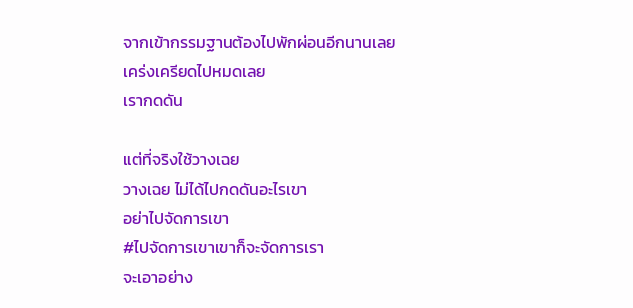จากเข้ากรรมฐานต้องไปพักผ่อนอีกนานเลย
เคร่งเครียดไปหมดเลย
เรากดดัน

แต่ที่จริงใช้วางเฉย
วางเฉย ไม่ได้ไปกดดันอะไรเขา
อย่าไปจัดการเขา
#ไปจัดการเขาเขาก็จะจัดการเรา
จะเอาอย่าง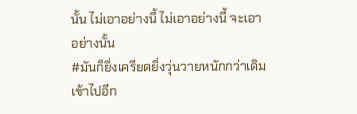นั้น ไม่เอาอย่างนี้ ไม่เอาอย่างนี้ จะเอาอย่างนั้น
#มันก็ยิ่งเครียดยิ่งวุ่นวายหนักกว่าเดิมเข้าไปอีก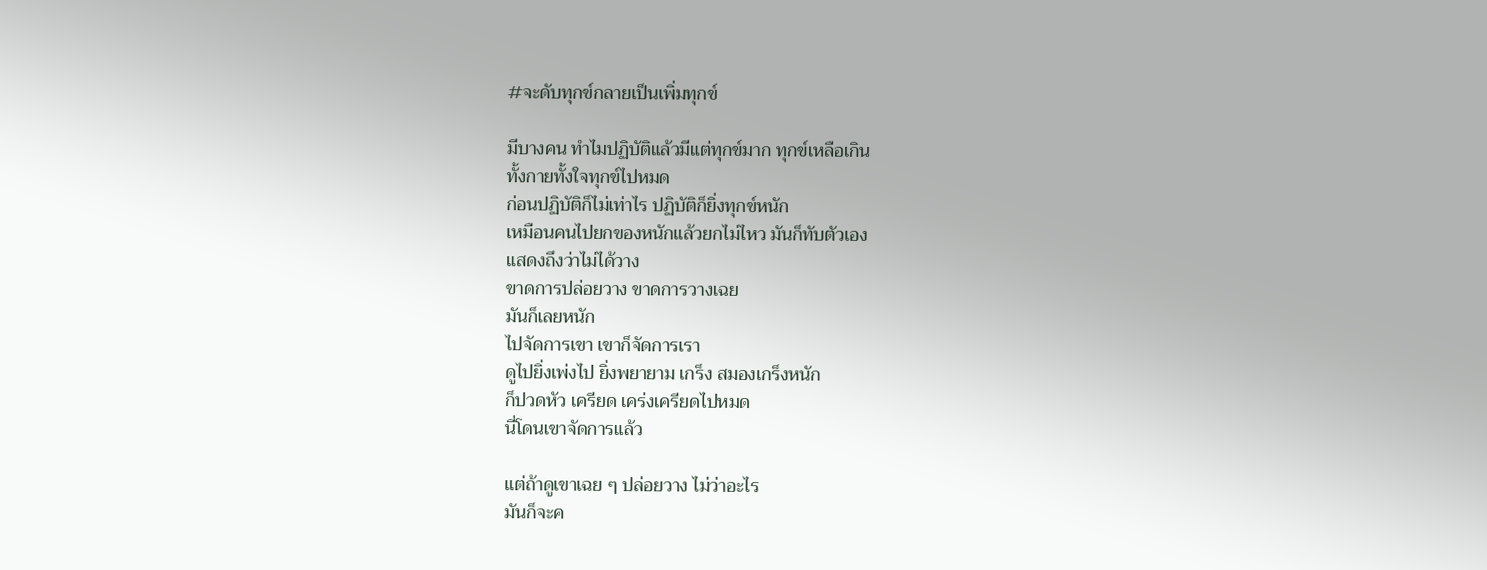#จะดับทุกข์กลายเป็นเพิ่มทุกข์

มีบางคน ทำไมปฏิบัติแล้วมีแต่ทุกข์มาก ทุกข์เหลือเกิน
ทั้งกายทั้งใจทุกข์ไปหมด
ก่อนปฏิบัติก็ไม่เท่าไร ปฏิบัติก็ยิ่งทุกข์หนัก
เหมือนคนไปยกของหนักแล้วยกไม่ไหว มันก็ทับตัวเอง
แสดงถึงว่าไม่ได้วาง
ขาดการปล่อยวาง ขาดการวางเฉย
มันก็เลยหนัก
ไปจัดการเขา เขาก็จัดการเรา
ดูไปยิ่งเพ่งไป ยิ่งพยายาม เกร็ง สมองเกร็งหนัก
ก็ปวดหัว เครียด เคร่งเครียดไปหมด
นี่โดนเขาจัดการแล้ว

แต่ถ้าดูเขาเฉย ๆ ปล่อยวาง ไม่ว่าอะไร
มันก็จะค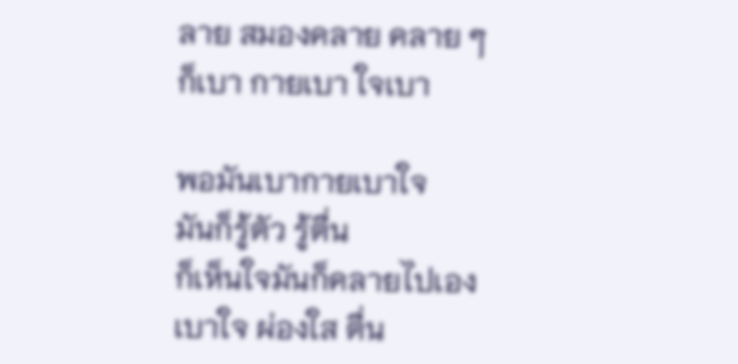ลาย สมองคลาย คลาย ๆ
ก็เบา กายเบา ใจเบา

พอมันเบากายเบาใจ
มันก็รู้ตัว รู้ตื่น
ก็เห็นใจมันก็คลายไปเอง
เบาใจ ผ่องใส ตื่น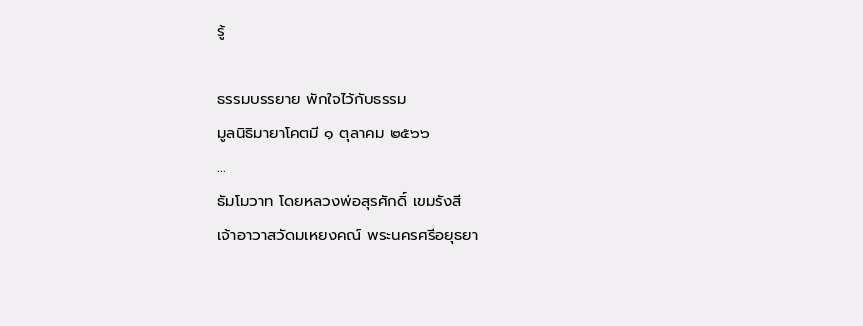รู้

ธรรมบรรยาย พักใจไว้กับธรรม
มูลนิธิมายาโคตมี ๑ ตุลาคม ๒๕๖๖
...
ธัมโมวาท โดยหลวงพ่อสุรศักดิ์ เขมรังสี
เจ้าอาวาสวัดมเหยงคณ์ พระนครศรีอยุธยา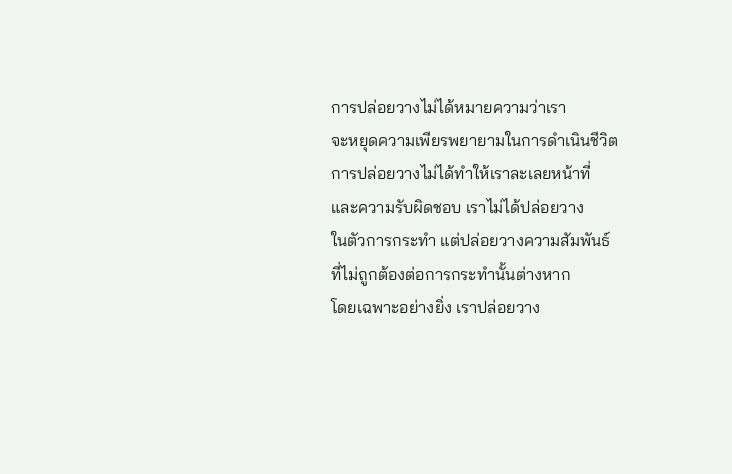การปล่อยวางไม่ได้หมายความว่าเรา
จะหยุดความเพียรพยายามในการดำเนินชีวิต
การปล่อยวางไม่ได้ทำให้เราละเลยหน้าที่
และความรับผิดชอบ เราไม่ได้ปล่อยวาง
ในตัวการกระทำ แต่ปล่อยวางความสัมพันธ์
ที่ไม่ถูกต้องต่อการกระทำนั้นต่างหาก
โดยเฉพาะอย่างยิ่ง เราปล่อยวาง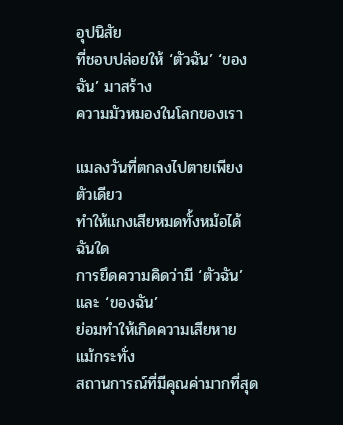อุปนิสัย
ที่ชอบปล่อยให้ ‘ตัวฉัน’ ‘ของฉัน’ มาสร้าง
ความมัวหมองในโลกของเรา

แมลงวันที่ตกลงไปตายเพียงตัวเดียว
ทำให้แกงเสียหมดทั้งหม้อได้ฉันใด
การยึดความคิดว่ามี ‘ตัวฉัน’ และ ‘ของฉัน’
ย่อมทำให้เกิดความเสียหาย แม้กระทั่ง
สถานการณ์ที่มีคุณค่ามากที่สุด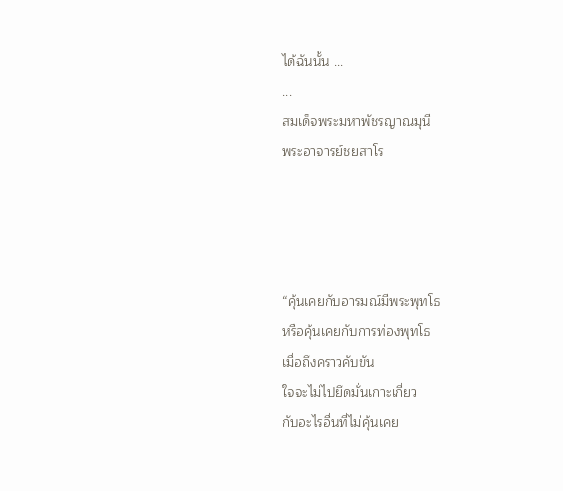ได้ฉันนั้น ...
...
สมเด็จพระมหาพัชรญาณมุนี
พระอาจารย์ชยสาโร




“คุ้นเคยกับอารมณ์มีพระพุทโธ
หรือคุ้นเคยกับการท่องพุทโธ
เมื่อถึงคราวคับขัน
ใจจะไม่ไปยึดมั่นเกาะเกี่ยว
กับอะไรอื่นที่ไม่คุ้นเคย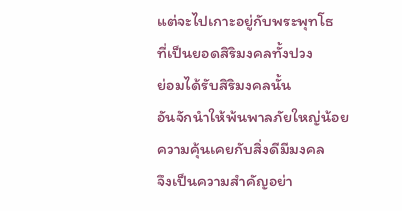แต่จะไปเกาะอยู่กับพระพุทโธ
ที่เป็นยอดสิริมงคลทั้งปวง
ย่อมได้รับสิริมงคลนั้น
อันจักนำให้พ้นพาลภัยใหญ่น้อย
ความคุ้นเคยกับสิ่งดีมีมงคล
จึงเป็นความสำคัญอย่า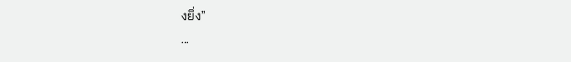งยิ่ง”
...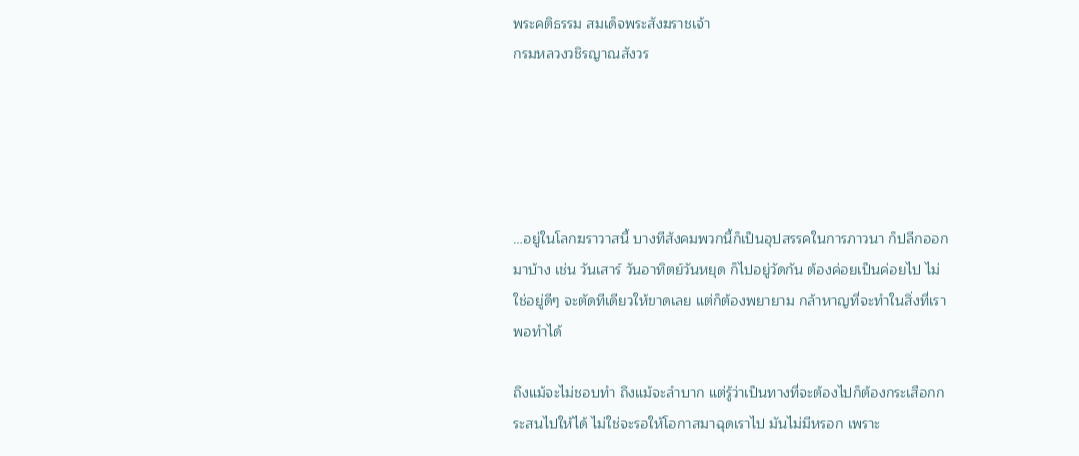พระคติธรรม สมเด็จพระสังฆราชเจ้า
กรมหลวงวชิรญาณสังวร





…อยู่ในโลกฆราวาสนี้ บางทีสังคมพวกนี้ก็เป็นอุปสรรคในการภาวนา ก็ปลีกออกมาบ้าง เช่น วันเสาร์ วันอาทิตย์วันหยุด ก็ไปอยู่วัดกัน ต้องค่อยเป็นค่อยไป ไม่ใช่อยู่ดีๆ จะตัดทีเดียวให้ขาดเลย แต่ก็ต้องพยายาม กล้าหาญที่จะทำในสิ่งที่เราพอทำได้

ถึงแม้จะไม่ชอบทำ ถึงแม้จะลำบาก แต่รู้ว่าเป็นทางที่จะต้องไปก็ต้องกระเสือกกระสนไปให้ได้ ไม่ใช่จะรอให้โอกาสมาฉุดเราไป มันไม่มีหรอก เพราะ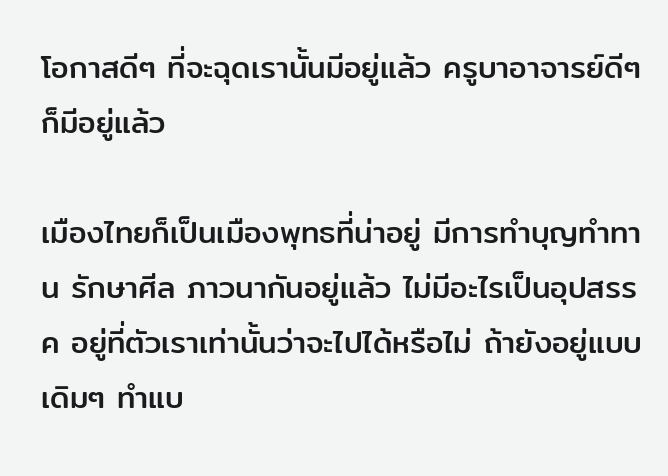โอกาสดีๆ ที่จะฉุดเรานั้นมีอยู่แล้ว ครูบาอาจารย์ดีๆ ก็มีอยู่แล้ว

เมืองไทยก็เป็นเมืองพุทธที่น่าอยู่ มีการทำบุญทำทาน รักษาศีล ภาวนากันอยู่แล้ว ไม่มีอะไรเป็นอุปสรรค อยู่ที่ตัวเราเท่านั้นว่าจะไปได้หรือไม่ ถ้ายังอยู่แบบเดิมๆ ทำแบ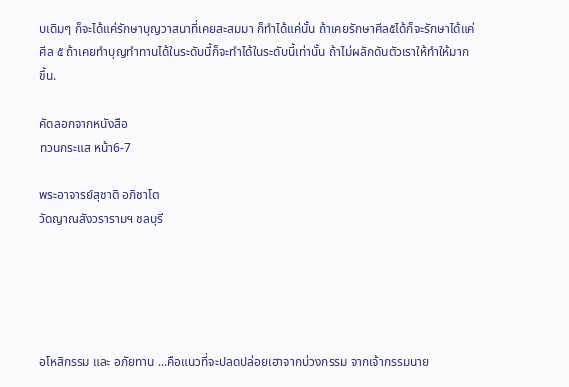บเดิมๆ ก็จะได้แค่รักษาบุญวาสนาที่เคยสะสมมา ก็ทำได้แค่นั้น ถ้าเคยรักษาศีล๕ได้ก็จะรักษาได้แค่ศีล ๕ ถ้าเคยทำบุญทำทานได้ในระดับนี้ก็จะทำได้ในระดับนี้เท่านั้น ถ้าไม่ผลักดันตัวเราให้ทำให้มากขึ้น.

คัดลอกจากหนังสือ
ทวนกระแส หน้า6-7

พระอาจารย์สุชาติ อภิชาโต
วัดญาณสังวรารามฯ ชลบุรี





อโหสิกรรม และ อภัยทาน ...คือแนวที่จะปลดปล่อยเฮาจากบ่วงกรรม จากเจ้ากรรมนาย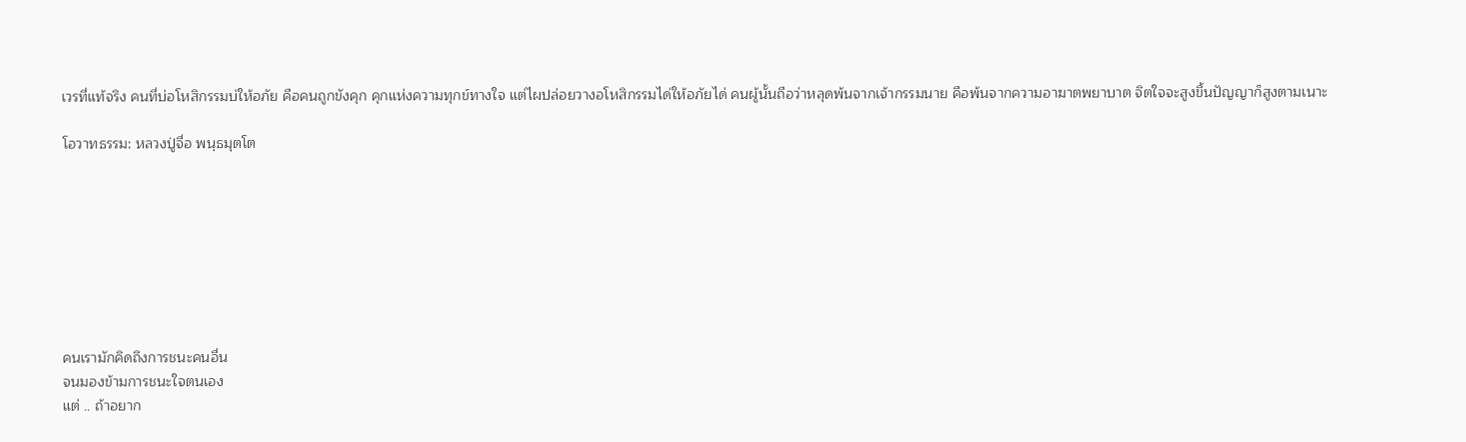เวรที่แท้จริง คนที่บ่อโหสิกรรมบ่ให้อภัย คือคนถูกขังคุก คุกแห่งความทุกข์ทางใจ แต่ไผปล่อยวางอโหสิกรรมได่ให้อภัยได่ คนผู้นั้นถือว่าหลุดพ้นจากเจ้ากรรมนาย คือพ้นจากความอาฆาตพยาบาต จิตใจจะสูงขึ้นปัญญาก็สูงตามเนาะ

โอวาทธรรม: หลวงปู่จื่อ พนฺธมุตโต








คนเรามักคิดถึงการชนะคนอื่น
จนมองข้ามการชนะใจตนเอง
แต่ .. ถ้าอยาก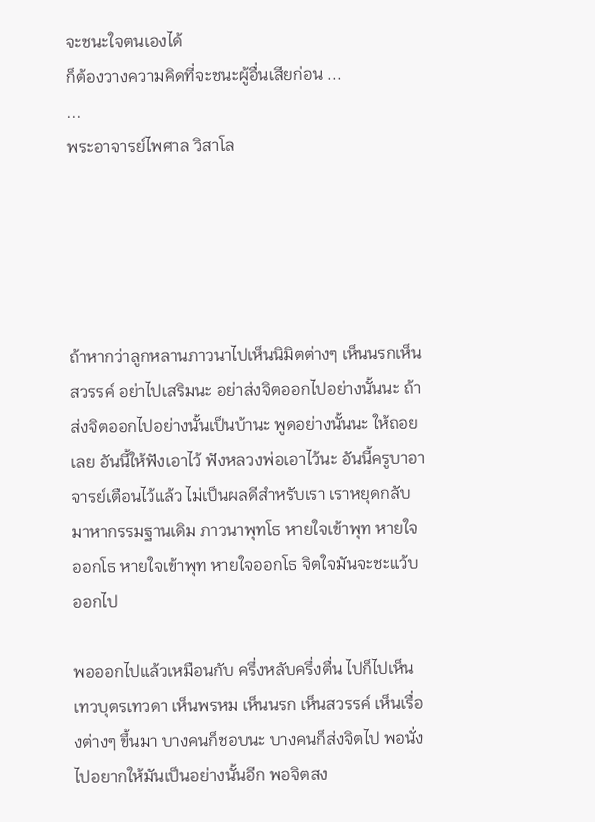จะชนะใจตนเองได้
ก็ต้องวางความคิดที่จะชนะผู้อื่นเสียก่อน ...
...
พระอาจารย์ไพศาล วิสาโล





ถ้าหากว่าลูกหลานภาวนาไปเห็นนิมิตต่างๆ เห็นนรกเห็นสวรรค์ อย่าไปเสริมนะ อย่าส่งจิตออกไปอย่างนั้นนะ ถ้าส่งจิตออกไปอย่างนั้นเป็นบ้านะ พูดอย่างนั้นนะ ให้ถอยเลย อันนี้ให้ฟังเอาไว้ ฟังหลวงพ่อเอาไว้นะ อันนี้ครูบาอาจารย์เตือนไว้แล้ว ไม่เป็นผลดีสำหรับเรา เราหยุดกลับมาหากรรมฐานเดิม ภาวนาพุทโธ หายใจเข้าพุท หายใจออกโธ หายใจเข้าพุท หายใจออกโธ จิตใจมันจะชะแว้บออกไป

พอออกไปแล้วเหมือนกับ ครึ่งหลับครึ่งตื่น ไปก็ไปเห็นเทวบุตรเทวดา เห็นพรหม เห็นนรก เห็นสวรรค์ เห็นเรื่องต่างๆ ขึ้นมา บางคนก็ชอบนะ บางคนก็ส่งจิตไป พอนั่งไปอยากให้มันเป็นอย่างนั้นอีก พอจิตสง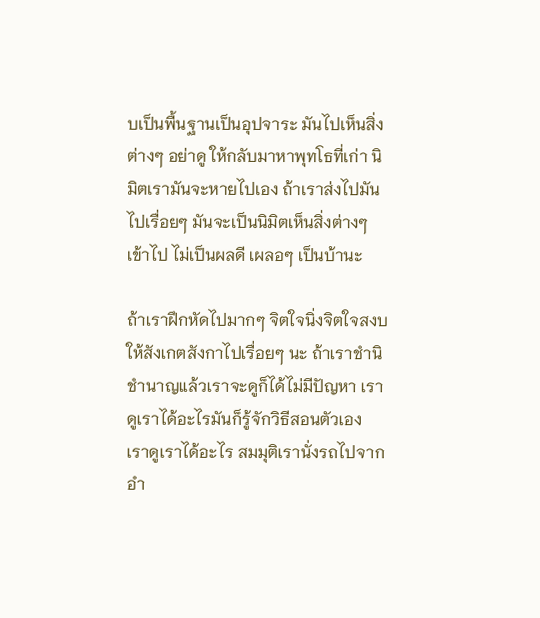บเป็นพื้นฐานเป็นอุปจาระ มันไปเห็นสิ่งต่างๆ อย่าดู ให้กลับมาหาพุทโธที่เก่า นิมิตเรามันจะหายไปเอง ถ้าเราส่งไปมันไปเรื่อยๆ มันจะเป็นนิมิตเห็นสิ่งต่างๆ เข้าไป ไม่เป็นผลดี เผลอๆ เป็นบ้านะ

ถ้าเราฝึกหัดไปมากๆ จิตใจนิ่งจิตใจสงบ ให้สังเกตสังกาไปเรื่อยๆ นะ ถ้าเราชำนิชำนาญแล้วเราจะดูก็ได้ไม่มีปัญหา เราดูเราได้อะไรมันก็รู้จักวิธีสอนตัวเอง เราดูเราได้อะไร สมมุติเรานั่งรถไปจากอำ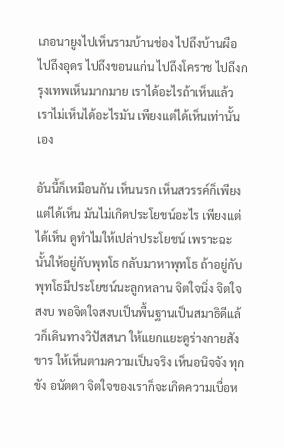เภอนายูงไปเห็นรามบ้านช่อง ไปถึงบ้านผือ ไปถึงอุดร ไปถึงขอนแก่น ไปถึงโคราช ไปถึงกรุงเทพเห็นมากมาย เราได้อะไรถ้าเห็นแล้ว เราไม่เห็นได้อะไรมัน เพียงแต่ได้เห็นเท่านั้นเอง

อันนี้ก็เหมือนกัน เห็นนรก เห็นสวรรค์ก็เพียงแต่ได้เห็น มันไม่เกิดประโยชน์อะไร เพียงแต่ได้เห็น ดูทำไมให้เปล่าประโยชน์ เพราะฉะนั้นให้อยู่กับพุทโธ กลับมาหาพุทโธ ถ้าอยู่กับพุทโธมีประโยชน์นะลูกหลาน จิตใจนิ่ง จิตใจสงบ พอจิตใจสงบเป็นพื้นฐานเป็นสมาธิดีแล้วก็เดินทางวิปัสสนา ให้แยกแยะดูร่างกายสังขาร ให้เห็นตามความเป็นจริง เห็นอนิจจัง ทุกขัง อนัตตา จิตใจของเราก็จะเกิดความเบื่อห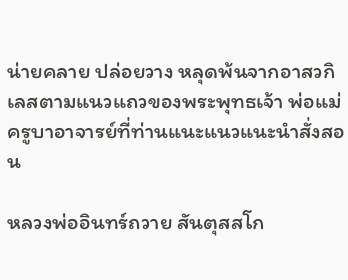น่ายคลาย ปล่อยวาง หลุดพ้นจากอาสวกิเลสตามแนวแถวของพระพุทธเจ้า พ่อแม่ครูบาอาจารย์ที่ท่านแนะแนวแนะนำสั่งสอน

หลวงพ่ออินทร์ถวาย สันตุสสโก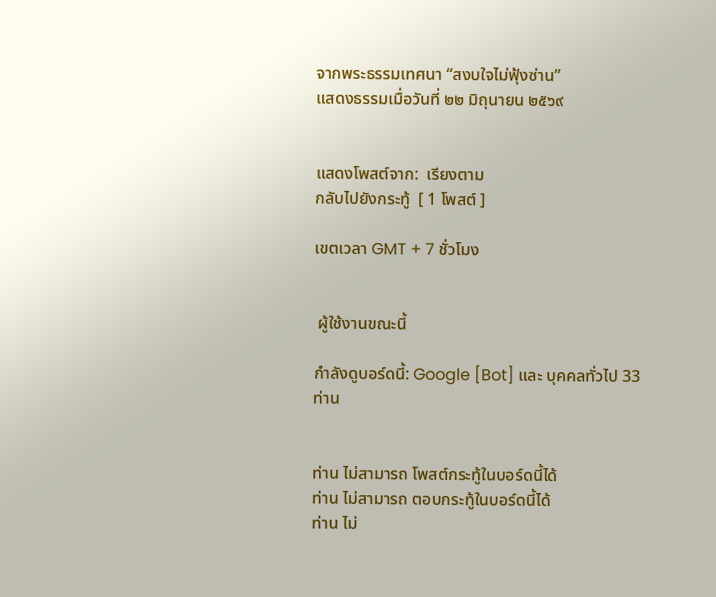จากพระธรรมเทศนา “สงบใจไม่ฟุ้งซ่าน”
แสดงธรรมเมื่อวันที่ ๒๒ มิถุนายน ๒๕๖๙


แสดงโพสต์จาก:  เรียงตาม
กลับไปยังกระทู้  [ 1 โพสต์ ]

เขตเวลา GMT + 7 ชั่วโมง


 ผู้ใช้งานขณะนี้

กำลังดูบอร์ดนี้: Google [Bot] และ บุคคลทั่วไป 33 ท่าน


ท่าน ไม่สามารถ โพสต์กระทู้ในบอร์ดนี้ได้
ท่าน ไม่สามารถ ตอบกระทู้ในบอร์ดนี้ได้
ท่าน ไม่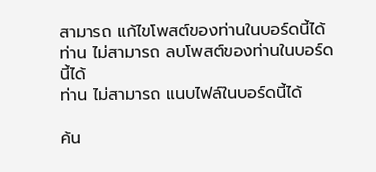สามารถ แก้ไขโพสต์ของท่านในบอร์ดนี้ได้
ท่าน ไม่สามารถ ลบโพสต์ของท่านในบอร์ดนี้ได้
ท่าน ไม่สามารถ แนบไฟล์ในบอร์ดนี้ได้

ค้น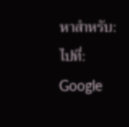หาสำหรับ:
ไปที่:
Google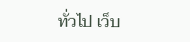ทั่วไป เว็บ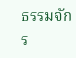ธรรมจักร